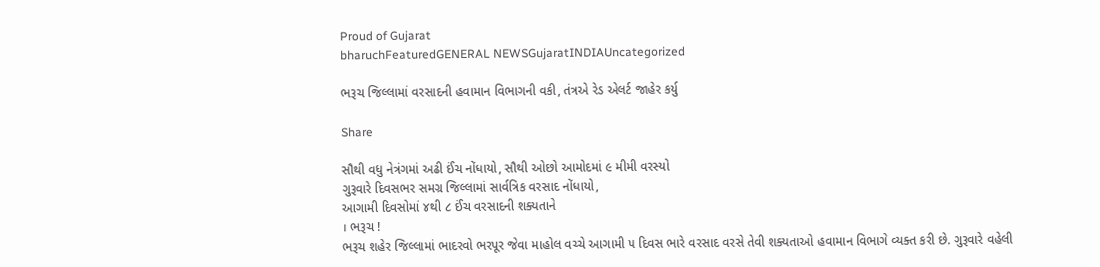Proud of Gujarat
bharuchFeaturedGENERAL NEWSGujaratINDIAUncategorized

ભરૂચ જિલ્લામાં વરસાદની હવામાન વિભાગની વકી, તંત્રએ રેડ એલર્ટ જાહેર કર્યુ

Share

સૌથી વધુ નેત્રંગમાં અઢી ઈંચ નોંધાયો, સૌથી ઓછો આમોદમાં ૯ મીમી વરસ્યો
ગુરૂવારે દિવસભર સમગ્ર જિલ્લામાં સાર્વત્રિક વરસાદ નોંધાયો,
આગામી દિવસોમાં ૪થી ૮ ઈંચ વરસાદની શક્યતાને
। ભરૂચ !
ભરૂચ શહેર જિલ્લામાં ભાદરવો ભરપૂર જેવા માહોલ વચ્ચે આગામી ૫ દિવસ ભારે વરસાદ વરસે તેવી શક્યતાઓ હવામાન વિભાગે વ્યક્ત કરી છે. ગુરૂવારે વહેલી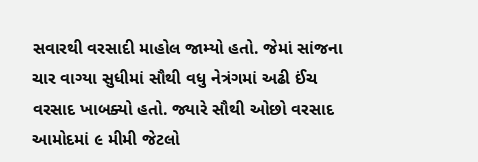સવારથી વરસાદી માહોલ જામ્યો હતો. જેમાં સાંજના ચાર વાગ્યા સુધીમાં સૌથી વધુ નેત્રંગમાં અઢી ઈંચ વરસાદ ખાબક્યો હતો. જ્યારે સૌથી ઓછો વરસાદ આમોદમાં ૯ મીમી જેટલો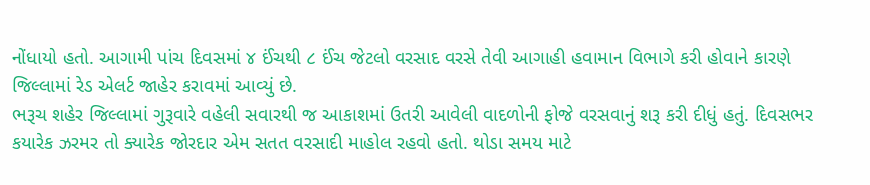નોંધાયો હતો. આગામી પાંચ દિવસમાં ૪ ઈંચથી ૮ ઈંચ જેટલો વરસાદ વરસે તેવી આગાહી હવામાન વિભાગે કરી હોવાને કારણે જિલ્લામાં રેડ એલર્ટ જાહેર કરાવમાં આવ્યું છે.
ભરૂચ શહેર જિલ્લામાં ગુરૂવારે વહેલી સવારથી જ આકાશમાં ઉતરી આવેલી વાદળોની ફોજે વરસવાનું શરૂ કરી દીધું હતું. દિવસભર કયારેક ઝરમર તો ક્યારેક જોરદાર એમ સતત વરસાદી માહોલ રહવો હતો. થોડા સમય માટે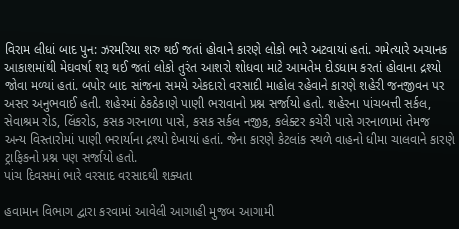વિરામ લીધાં બાદ પુન: ઝરમરિયા શરુ થઈ જતાં હોવાને કારણે લોકો ભારે અટવાયાં હતાં. ગમેત્યારે અચાનક આકાશમાંથી મેઘવર્ષા શરૂ થઈ જતાં લોકો તુરંત આશરો શોધવા માટે આમતેમ દોડધામ કરતાં હોવાના દ્રશ્યો જોવા મળ્યાં હતાં. બપોર બાદ સાંજના સમયે એકદારો વરસાદી માહોલ રહેવાને કારણે શહેરી જનજીવન પર અસર અનુભવાઈ હતી. શહેરમાં ઠેકઠેકાણે પાણી ભરાવાનો પ્રશ્ન સર્જાયો હતો. શહેરના પાંચબત્તી સર્કલ, સેવાશ્રમ રોડ, લિંકરોડ, કસક ગરનાળા પાસે, કસક સર્કલ નજીક, કલેક્ટર કચેરી પાસે ગરનાળામાં તેમજ અન્ય વિસ્તારોમાં પાણી ભરાર્યાના દ્રશ્યો દેખાયાં હતાં. જેના કારણે કેટલાંક સ્થળે વાહનો ધીમા ચાલવાને કારણે ટ્રાફિકનો પ્રશ્ન પણ સર્જાયો હતો.
પાંચ દિવસમાં ભારે વરસાદ વરસાદથી શક્યતા

હવામાન વિભાગ દ્વારા કરવામાં આવેલી આગાહી મુજબ આગામી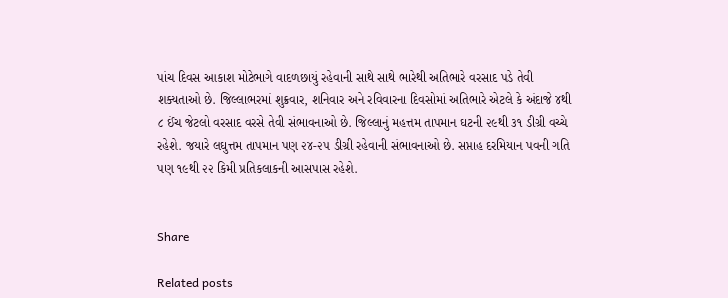પાંચ દિવસ આકાશ મોટેભાગે વાદળછાયું રહેવાની સાથે સાથે ભારેથી અતિભારે વરસાદ પડે તેવી શક્યતાઓ છે. જિલ્લાભરમાં શુક્રવાર, શનિવાર અને રવિવારના દિવસોમાં અતિભારે એટલે કે અંદાજે ૪થી ૮ ઈંચ જેટલો વરસાદ વરસે તેવી સંભાવનાઓ છે. જિલ્લાનું મહત્તમ તાપમાન ઘટની ૨૯થી ૩૧ ડીગ્રી વચ્ચે રહેશે. જયારે લઘુત્તમ તાપમાન પણ ૨૪-૨૫ ડીગ્રી રહેવાની સંભાવનાઓ છે. સપ્તાહ દરમિયાન પવની ગતિ પણ ૧૯થી ૨૨ કિમી પ્રતિકલાકની આસપાસ રહેશે.


Share

Related posts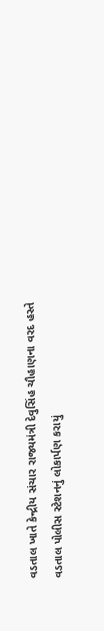વડતાલ ખાતે કેન્દ્રીય સંચાર રાજ્યમંત્રી દેવુસિંહ ચૌહાણના વરદ હસ્તે વડતાલ પોલીસ સ્ટેશનનું લોકાર્પણ કરાયું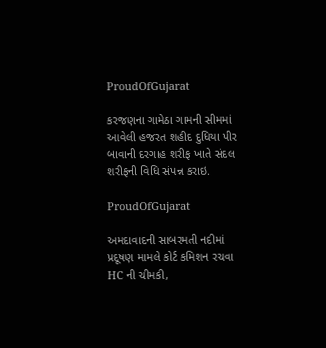ProudOfGujarat

કરજણના ગામેઠા ગામની સીમમાં આવેલી હજરત શહીદ દુધિયા પીર બાવાની દરગાહ શરીફ ખાતે સંદલ શરીફની વિધિ સંપન્ન કરાઇ.

ProudOfGujarat

અમદાવાદની સાબરમતી નદીમાં પ્રદૂષણ મામલે કોર્ટ કમિશન રચવા HC ની ચીમકી,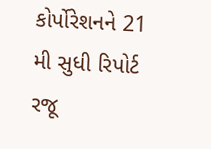કોર્પોરેશનને 21 મી સુધી રિપોર્ટ રજૂ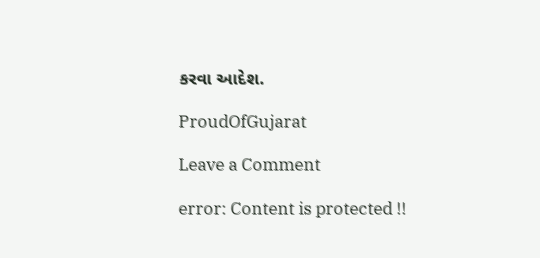કરવા આદેશ.

ProudOfGujarat

Leave a Comment

error: Content is protected !!